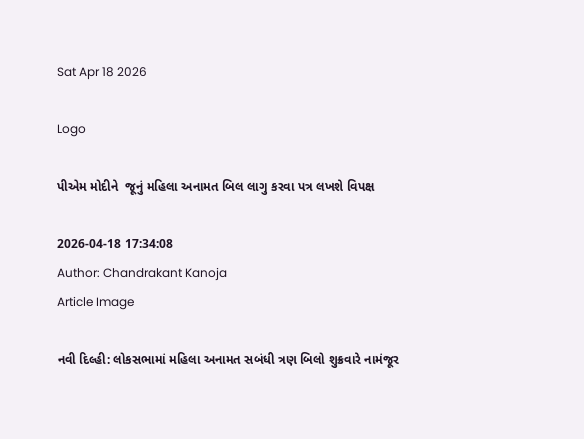Sat Apr 18 2026

Logo

પીએમ મોદીને  જૂનું મહિલા અનામત બિલ લાગુ કરવા પત્ર લખશે વિપક્ષ

2026-04-18 17:34:08
Author: Chandrakant Kanoja
Article Image

નવી દિલ્હી: લોકસભામાં મહિલા અનામત સબંધી ત્રણ બિલો શુક્રવારે નામંજૂર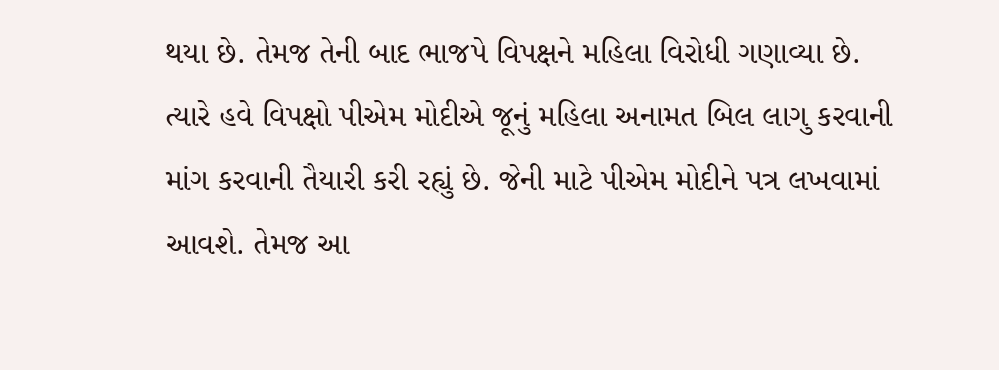થયા છે. તેમજ તેની બાદ ભાજપે વિપક્ષને મહિલા વિરોધી ગણાવ્યા છે. ત્યારે હવે વિપક્ષો પીએમ મોદીએ જૂનું મહિલા અનામત બિલ લાગુ કરવાની માંગ કરવાની તૈયારી કરી રહ્યું છે. જેની માટે પીએમ મોદીને પત્ર લખવામાં આવશે. તેમજ આ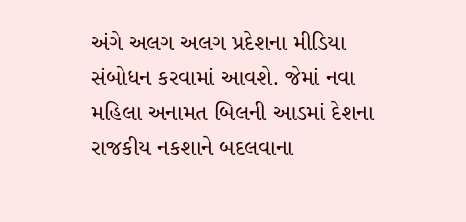અંગે અલગ અલગ પ્રદેશના મીડિયા સંબોધન કરવામાં આવશે. જેમાં નવા મહિલા અનામત બિલની આડમાં દેશના રાજકીય નકશાને બદલવાના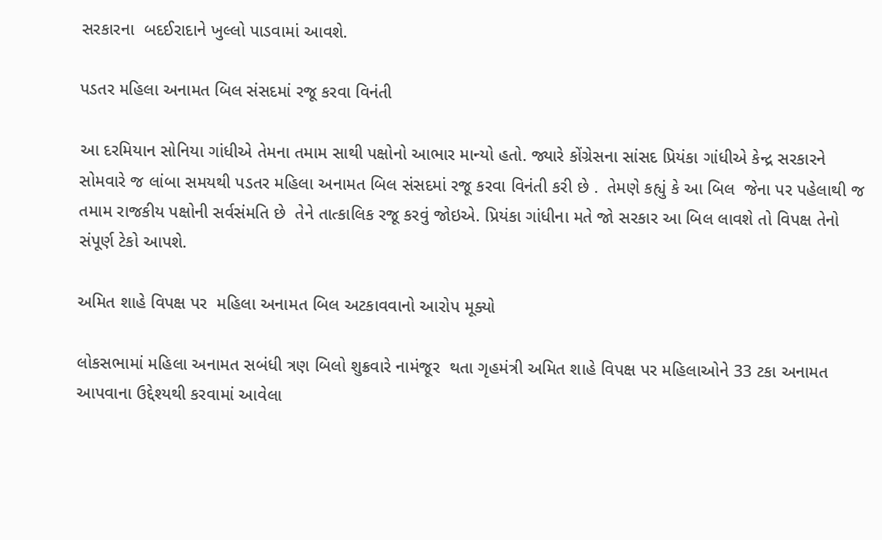સરકારના  બદઈરાદાને ખુલ્લો પાડવામાં આવશે.

પડતર મહિલા અનામત બિલ સંસદમાં રજૂ કરવા વિનંતી

આ દરમિયાન સોનિયા ગાંધીએ તેમના તમામ સાથી પક્ષોનો આભાર માન્યો હતો. જ્યારે કોંગ્રેસના સાંસદ પ્રિયંકા ગાંધીએ કેન્દ્ર સરકારને સોમવારે જ લાંબા સમયથી પડતર મહિલા અનામત બિલ સંસદમાં રજૂ કરવા વિનંતી કરી છે .  તેમણે કહ્યું કે આ બિલ  જેના પર પહેલાથી જ તમામ રાજકીય પક્ષોની સર્વસંમતિ છે  તેને તાત્કાલિક રજૂ કરવું જોઇએ. પ્રિયંકા ગાંધીના મતે જો સરકાર આ બિલ લાવશે તો વિપક્ષ તેનો સંપૂર્ણ ટેકો આપશે.

અમિત શાહે વિપક્ષ પર  મહિલા અનામત બિલ અટકાવવાનો આરોપ મૂક્યો

લોકસભામાં મહિલા અનામત સબંધી ત્રણ બિલો શુક્રવારે નામંજૂર  થતા ગૃહમંત્રી અમિત શાહે વિપક્ષ પર મહિલાઓને 33 ટકા અનામત આપવાના ઉદ્દેશ્યથી કરવામાં આવેલા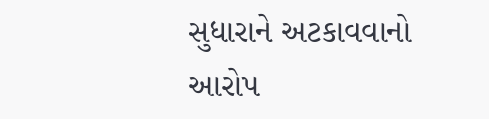સુધારાને અટકાવવાનો આરોપ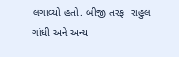લગાવ્યો હતો. બીજી તરફ  રાહુલ ગાંધી અને અન્ય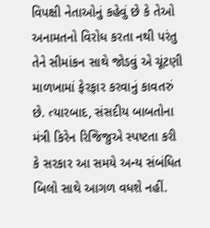વિપક્ષી નેતાઓનું કહેવું છે કે તેઓ અનામતનો વિરોધ કરતા નથી પરંતુ તેને સીમાંકન સાથે જોડવું એ ચૂંટણી માળખામાં ફેરફાર કરવાનું કાવતરું છે. ત્યારબાદ, સંસદીય બાબતોના મંત્રી કિરેન રિજિજુએ સ્પષ્ટતા કરી કે સરકાર આ સમયે અન્ય સંબંધિત બિલો સાથે આગળ વધશે નહીં.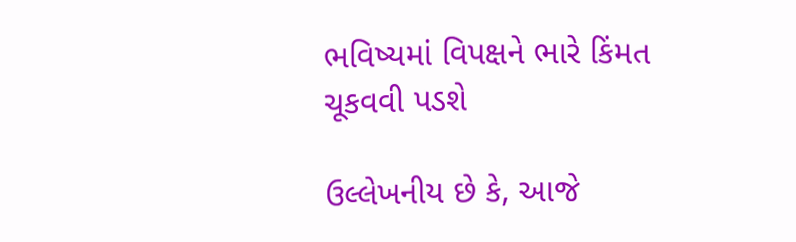ભવિષ્યમાં વિપક્ષને ભારે કિંમત ચૂકવવી પડશે

ઉલ્લેખનીય છે કે, આજે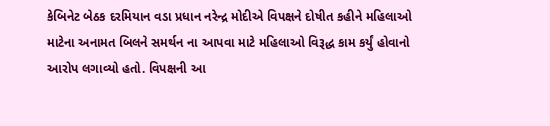કેબિનેટ બેઠક દરમિયાન વડા પ્રધાન નરેન્દ્ર મોદીએ વિપક્ષને દોષીત કહીને મહિલાઓ માટેના અનામત બિલને સમર્થન ના આપવા માટે મહિલાઓ વિરૂદ્ધ કામ કર્યું હોવાનો આરોપ લગાવ્યો હતો. વિપક્ષની આ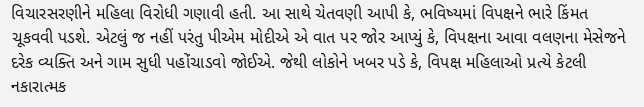વિચારસરણીને મહિલા વિરોધી ગણાવી હતી. આ સાથે ચેતવણી આપી કે, ભવિષ્યમાં વિપક્ષને ભારે કિંમત ચૂકવવી પડશે. એટલું જ નહીં પરંતુ પીએમ મોદીએ એ વાત પર જોર આપ્યું કે, વિપક્ષના આવા વલણના મેસેજને દરેક વ્યક્તિ અને ગામ સુધી પહોંચાડવો જોઈએ. જેથી લોકોને ખબર પડે કે, વિપક્ષ મહિલાઓ પ્રત્યે કેટલી નકારાત્મક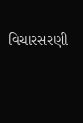વિચારસરણી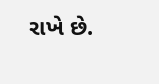રાખે છે.